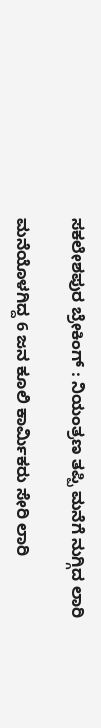ಸಕಲೇಶಪುರ ಬ್ರೇಕಿಂಗ್ : ನಿಯಂತ್ರಣ ತಪ್ಪಿ ಮನೆಗೆ ನುಗ್ಗಿದ ಲಾರಿ

ಮನೆಯೊಳಗಿದ್ದ 6 ಜನ ಕೂಲಿ ಕಾರ್ಮಿಕರು ಸೇರಿ ಲಾರಿ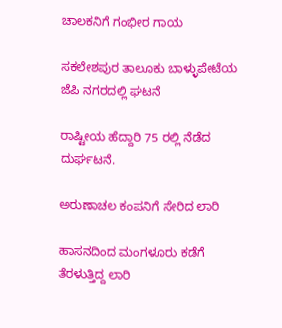ಚಾಲಕನಿಗೆ ಗಂಭೀರ ಗಾಯ

ಸಕಲೇಶಪುರ ತಾಲೂಕು ಬಾಳ್ಳುಪೇಟೆಯ ಜೆಪಿ ನಗರದಲ್ಲಿ ಘಟನೆ

ರಾಷ್ಟೀಯ ಹೆದ್ದಾರಿ 75 ರಲ್ಲಿ ನೆಡೆದ ದುರ್ಘಟನೆ.

ಅರುಣಾಚಲ ಕಂಪನಿಗೆ ಸೇರಿದ ಲಾರಿ

ಹಾಸನದಿಂದ ಮಂಗಳೂರು ಕಡೆಗೆ ತೆರಳುತ್ತಿದ್ದ ಲಾರಿ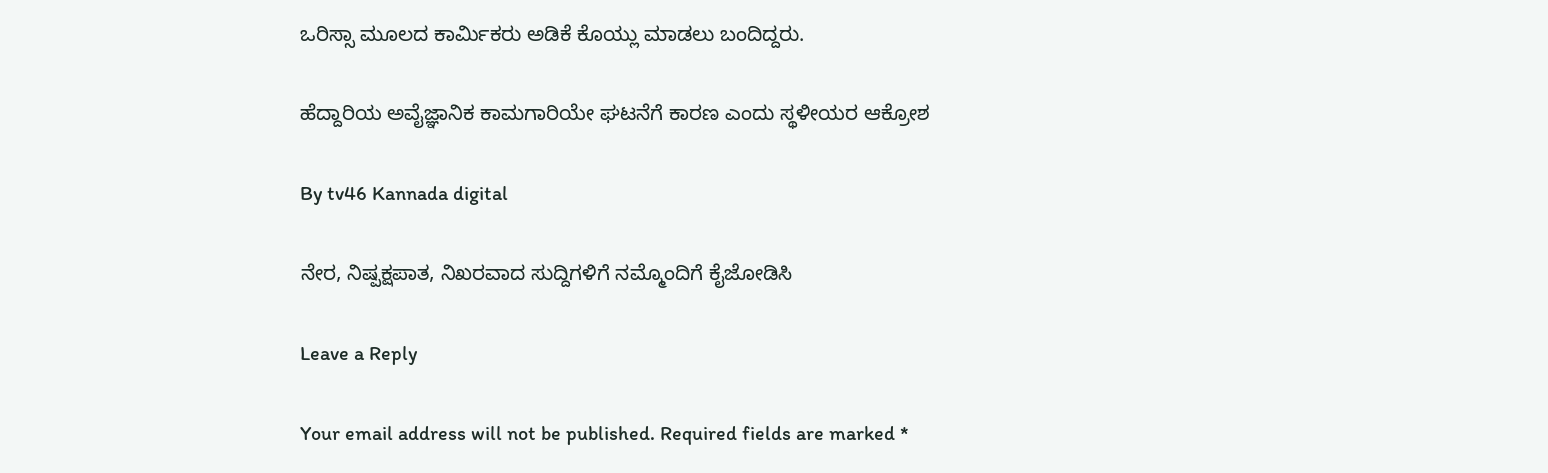ಒರಿಸ್ಸಾ ಮೂಲದ ಕಾರ್ಮಿಕರು ಅಡಿಕೆ ಕೊಯ್ಲು ಮಾಡಲು ಬಂದಿದ್ದರು.

ಹೆದ್ದಾರಿಯ ಅವೈಜ್ಞಾನಿಕ ಕಾಮಗಾರಿಯೇ ಘಟನೆಗೆ ಕಾರಣ ಎಂದು ಸ್ಥಳೀಯರ ಆಕ್ರೋಶ

By tv46 Kannada digital

ನೇರ, ನಿಷ್ಪಕ್ಷಪಾತ, ನಿಖರವಾದ ಸುದ್ದಿಗಳಿಗೆ ನಮ್ಮೊಂದಿಗೆ ಕೈಜೋಡಿಸಿ

Leave a Reply

Your email address will not be published. Required fields are marked *